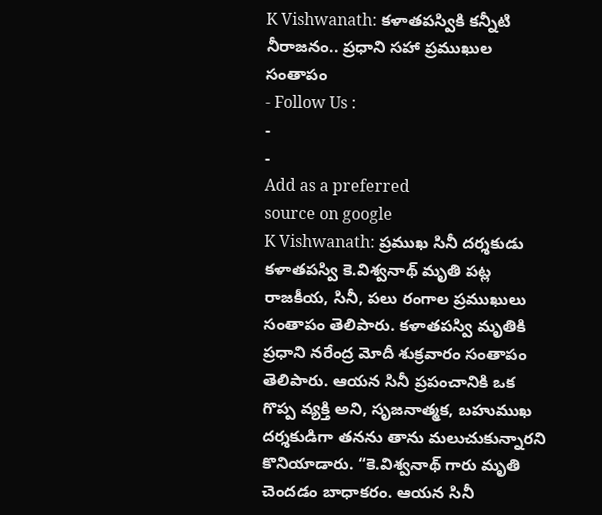K Vishwanath: కళాతపస్వికి కన్నీటి నీరాజనం.. ప్రధాని సహా ప్రముఖుల సంతాపం
- Follow Us :
-
-
Add as a preferred
source on google
K Vishwanath: ప్రముఖ సినీ దర్శకుడు కళాతపస్వి కె.విశ్వనాథ్ మృతి పట్ల రాజకీయ, సినీ, పలు రంగాల ప్రముఖులు సంతాపం తెలిపారు. కళాతపస్వి మృతికి ప్రధాని నరేంద్ర మోదీ శుక్రవారం సంతాపం తెలిపారు. ఆయన సినీ ప్రపంచానికి ఒక గొప్ప వ్యక్తి అని, సృజనాత్మక, బహుముఖ దర్శకుడిగా తనను తాను మలుచుకున్నారని కొనియాడారు. “కె.విశ్వనాథ్ గారు మృతి చెందడం బాధాకరం. ఆయన సినీ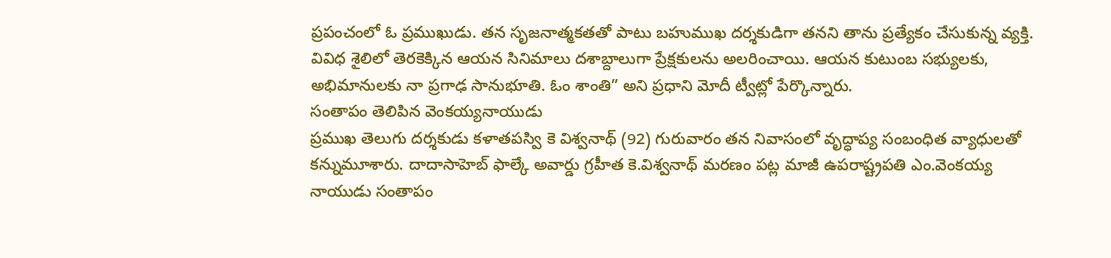ప్రపంచంలో ఓ ప్రముఖుడు. తన సృజనాత్మకతతో పాటు బహుముఖ దర్శకుడిగా తనని తాను ప్రత్యేకం చేసుకున్న వ్యక్తి. వివిధ శైలిలో తెరకెక్కిన ఆయన సినిమాలు దశాబ్దాలుగా ప్రేక్షకులను అలరించాయి. ఆయన కుటుంబ సభ్యులకు, అభిమానులకు నా ప్రగాఢ సానుభూతి. ఓం శాంతి” అని ప్రధాని మోదీ ట్వీట్లో పేర్కొన్నారు.
సంతాపం తెలిపిన వెంకయ్యనాయుడు
ప్రముఖ తెలుగు దర్శకుడు కళాతపస్వి కె విశ్వనాథ్ (92) గురువారం తన నివాసంలో వృద్ధాప్య సంబంధిత వ్యాధులతో కన్నుమూశారు. దాదాసాహెబ్ ఫాల్కే అవార్డు గ్రహీత కె.విశ్వనాథ్ మరణం పట్ల మాజీ ఉపరాష్ట్రపతి ఎం.వెంకయ్య నాయుడు సంతాపం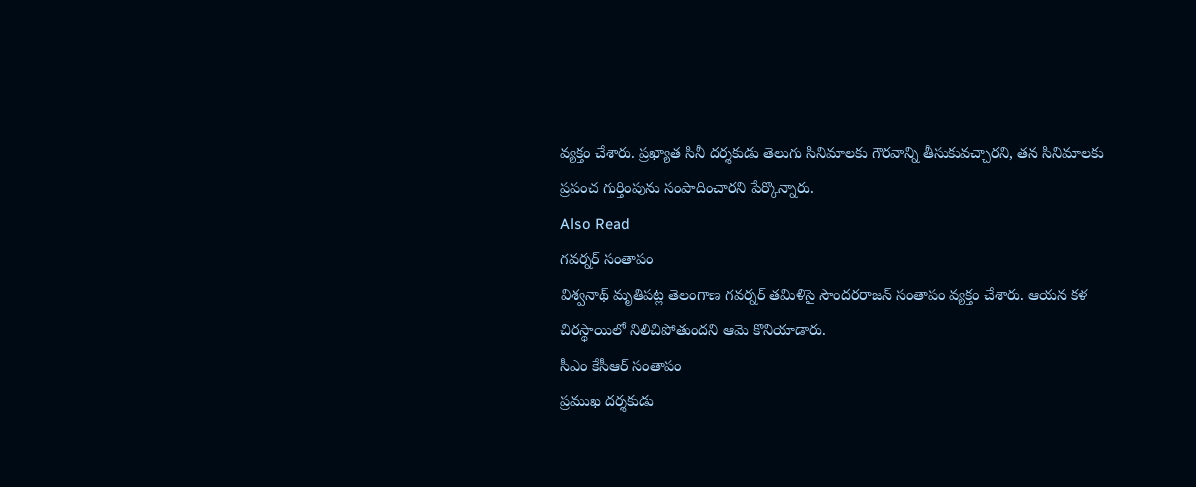వ్యక్తం చేశారు. ప్రఖ్యాత సినీ దర్శకుడు తెలుగు సినిమాలకు గౌరవాన్ని తీసుకువచ్చారని, తన సినిమాలకు ప్రపంచ గుర్తింపును సంపాదించారని పేర్కొన్నారు.
Also Read
గవర్నర్ సంతాపం
విశ్వనాథ్ మృతిపట్ల తెలంగాణ గవర్నర్ తమిళిసై సౌందరరాజన్ సంతాపం వ్యక్తం చేశారు. ఆయన కళ చిరస్థాయిలో నిలిచిపోతుందని ఆమె కొనియాడారు.
సీఎం కేసీఆర్ సంతాపం
ప్రముఖ దర్శకుడు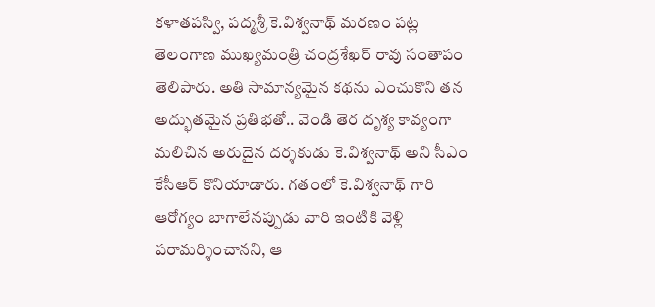కళాతపస్వి, పద్మశ్రీ కె.విశ్వనాథ్ మరణం పట్ల తెలంగాణ ముఖ్యమంత్రి చంద్రశేఖర్ రావు సంతాపం తెలిపారు. అతి సామాన్యమైన కథను ఎంచుకొని తన అద్భుతమైన ప్రతిభతో.. వెండి తెర దృశ్య కావ్యంగా మలిచిన అరుదైన దర్శకుడు కె.విశ్వనాథ్ అని సీఎం కేసీఆర్ కొనియాడారు. గతంలో కె.విశ్వనాథ్ గారి ఆరోగ్యం బాగాలేనప్పుడు వారి ఇంటికి వెళ్లి పరామర్శించానని, ఆ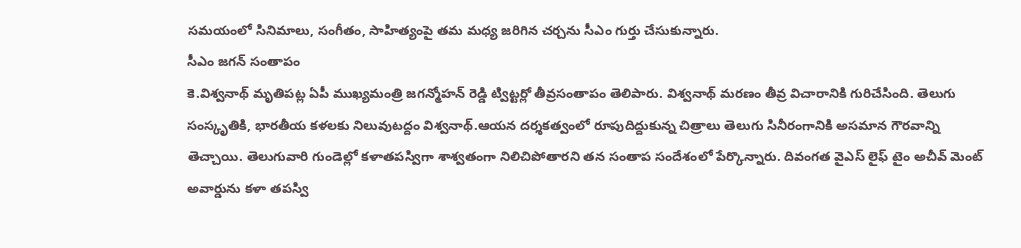సమయంలో సినిమాలు, సంగీతం, సాహిత్యంపై తమ మధ్య జరిగిన చర్చను సీఎం గుర్తు చేసుకున్నారు.
సీఎం జగన్ సంతాపం
కె.విశ్వనాథ్ మృతిపట్ల ఏపీ ముఖ్యమంత్రి జగన్మోహన్ రెడ్డి ట్విట్టర్లో తీవ్రసంతాపం తెలిపారు. విశ్వనాథ్ మరణం తీవ్ర విచారానికి గురిచేసింది. తెలుగు సంస్కృతికి, భారతీయ కళలకు నిలువుటద్దం విశ్వనాథ్.ఆయన దర్శకత్వంలో రూపుదిద్దుకున్న చిత్రాలు తెలుగు సినీరంగానికి అసమాన గౌరవాన్ని తెచ్చాయి. తెలుగువారి గుండెల్లో కళాతపస్విగా శాశ్వతంగా నిలిచిపోతారని తన సంతాప సందేశంలో పేర్కొన్నారు. దివంగత వైఎస్ లైఫ్ టైం అచీవ్ మెంట్ అవార్డును కళా తపస్వి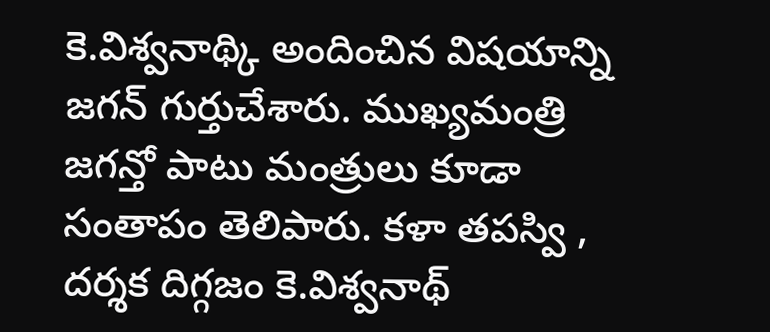కె.విశ్వనాథ్కి అందించిన విషయాన్ని జగన్ గుర్తుచేశారు. ముఖ్యమంత్రి జగన్తో పాటు మంత్రులు కూడా సంతాపం తెలిపారు. కళా తపస్వి , దర్శక దిగ్గజం కె.విశ్వనాథ్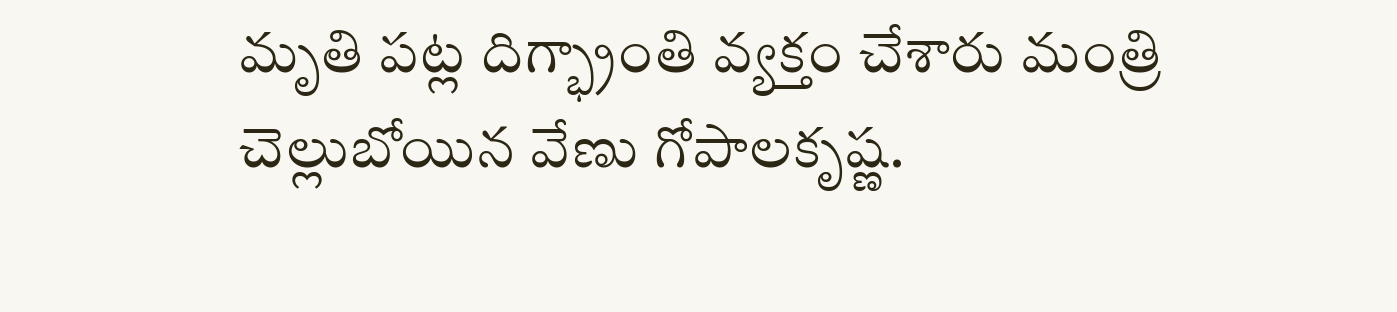మృతి పట్ల దిగ్భ్రాంతి వ్యక్తం చేశారు మంత్రి చెల్లుబోయిన వేణు గోపాలకృష్ణ.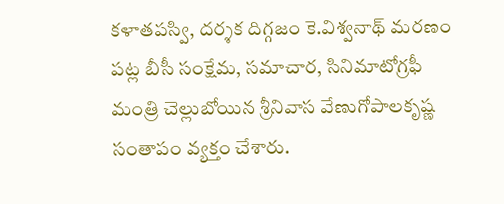కళాతపస్వి, దర్శక దిగ్గజం కె.విశ్వనాథ్ మరణం పట్ల బీసీ సంక్షేమ, సమాచార, సినిమాటోగ్రఫీ మంత్రి చెల్లుబోయిన శ్రీనివాస వేణుగోపాలకృష్ణ సంతాపం వ్యక్తం చేశారు.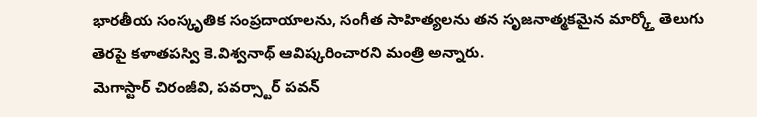భారతీయ సంస్కృతిక సంప్రదాయాలను, సంగీత సాహిత్యలను తన సృజనాత్మకమైన మార్క్తో తెలుగు తెరపై కళాతపస్వి కె.విశ్వనాథ్ ఆవిష్కరించారని మంత్రి అన్నారు.
మెగాస్టార్ చిరంజీవి, పవర్స్టార్ పవన్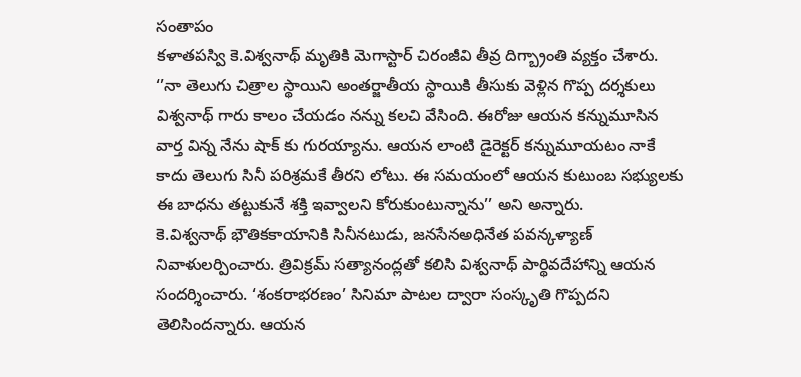సంతాపం
కళాతపస్వి కె.విశ్వనాథ్ మృతికి మెగాస్టార్ చిరంజీవి తీవ్ర దిగ్బ్రాంతి వ్యక్తం చేశారు. ‘’నా తెలుగు చిత్రాల స్థాయిని అంతర్జాతీయ స్థాయికి తీసుకు వెళ్లిన గొప్ప దర్శకులు విశ్వనాథ్ గారు కాలం చేయడం నన్ను కలచి వేసింది. ఈరోజు ఆయన కన్నుమూసిన వార్త విన్న నేను షాక్ కు గురయ్యాను. ఆయన లాంటి డైరెక్టర్ కన్నుమూయటం నాకే కాదు తెలుగు సినీ పరిశ్రమకే తీరని లోటు. ఈ సమయంలో ఆయన కుటుంబ సభ్యులకు ఈ బాధను తట్టుకునే శక్తి ఇవ్వాలని కోరుకుంటున్నాను’’ అని అన్నారు.
కె.విశ్వనాథ్ భౌతికకాయానికి సినీనటుడు, జనసేనఅధినేత పవన్కళ్యాణ్ నివాళులర్పించారు. త్రివిక్రమ్ సత్యానంద్లతో కలిసి విశ్వనాథ్ పార్థివదేహాన్ని ఆయన సందర్శించారు. ‘శంకరాభరణం’ సినిమా పాటల ద్వారా సంస్కృతి గొప్పదని తెలిసిందన్నారు. ఆయన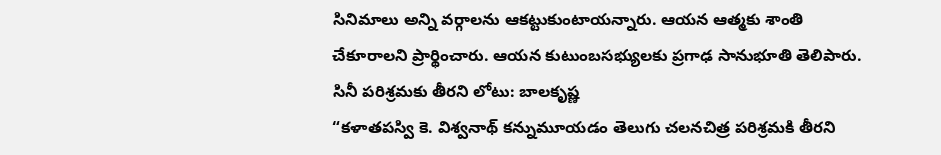సినిమాలు అన్ని వర్గాలను ఆకట్టుకుంటాయన్నారు. ఆయన ఆత్మకు శాంతి చేకూరాలని ప్రార్థించారు. ఆయన కుటుంబసభ్యులకు ప్రగాఢ సానుభూతి తెలిపారు.
సినీ పరిశ్రమకు తీరని లోటు: బాలకృష్ణ
“కళాతపస్వి కె. విశ్వనాథ్ కన్నుమూయడం తెలుగు చలనచిత్ర పరిశ్రమకి తీరని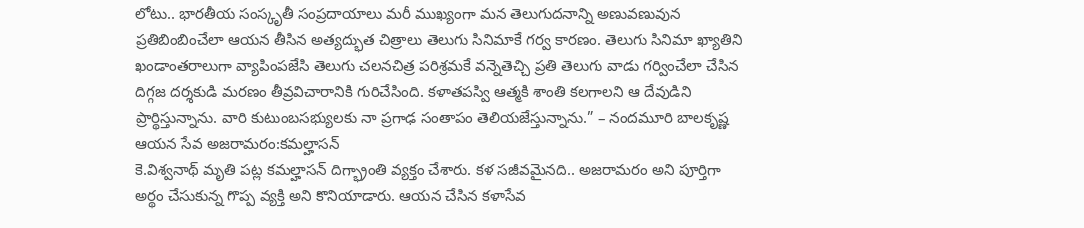లోటు.. భారతీయ సంస్కృతీ సంప్రదాయాలు మరీ ముఖ్యంగా మన తెలుగుదనాన్ని అణువణువున ప్రతిబింబించేలా ఆయన తీసిన అత్యద్భుత చిత్రాలు తెలుగు సినిమాకే గర్వ కారణం. తెలుగు సినిమా ఖ్యాతిని ఖండాంతరాలుగా వ్యాపింపజేసి తెలుగు చలనచిత్ర పరిశ్రమకే వన్నెతెచ్చి ప్రతి తెలుగు వాడు గర్వించేలా చేసిన దిగ్గజ దర్శకుడి మరణం తీవ్రవిచారానికి గురిచేసింది. కళాతపస్వి ఆత్మకి శాంతి కలగాలని ఆ దేవుడిని ప్రార్థిస్తున్నాను. వారి కుటుంబసభ్యులకు నా ప్రగాఢ సంతాపం తెలియజేస్తున్నాను.” – నందమూరి బాలకృష్ణ
ఆయన సేవ అజరామరం:కమల్హాసన్
కె.విశ్వనాథ్ మృతి పట్ల కమల్హాసన్ దిగ్భ్రాంతి వ్యక్తం చేశారు. కళ సజీవమైనది.. అజరామరం అని పూర్తిగా అర్థం చేసుకున్న గొప్ప వ్యక్తి అని కొనియాడారు. ఆయన చేసిన కళాసేవ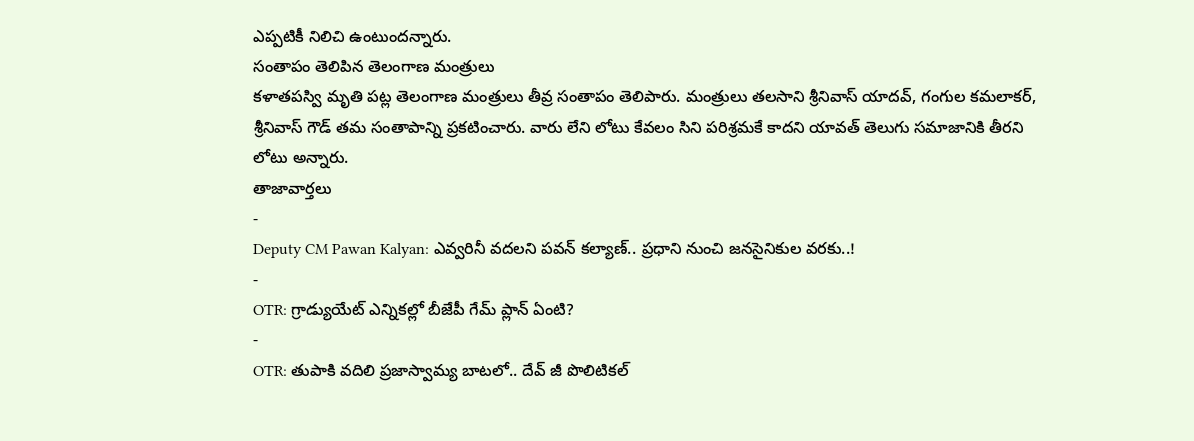ఎప్పటికీ నిలిచి ఉంటుందన్నారు.
సంతాపం తెలిపిన తెలంగాణ మంత్రులు
కళాతపస్వి మృతి పట్ల తెలంగాణ మంత్రులు తీవ్ర సంతాపం తెలిపారు. మంత్రులు తలసాని శ్రీనివాస్ యాదవ్, గంగుల కమలాకర్, శ్రీనివాస్ గౌడ్ తమ సంతాపాన్ని ప్రకటించారు. వారు లేని లోటు కేవలం సిని పరిశ్రమకే కాదని యావత్ తెలుగు సమాజానికి తీరని లోటు అన్నారు.
తాజావార్తలు
-
Deputy CM Pawan Kalyan: ఎవ్వరినీ వదలని పవన్ కల్యాణ్.. ప్రధాని నుంచి జనసైనికుల వరకు..!
-
OTR: గ్రాడ్యుయేట్ ఎన్నికల్లో బీజేపీ గేమ్ ప్లాన్ ఏంటి?
-
OTR: తుపాకి వదిలి ప్రజాస్వామ్య బాటలో.. దేవ్ జీ పొలిటికల్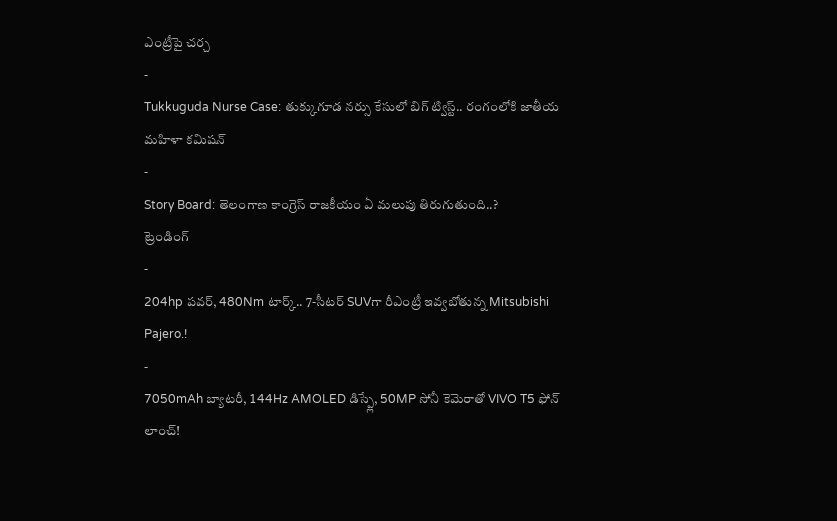ఎంట్రీపై చర్చ
-
Tukkuguda Nurse Case: తుక్కుగూడ నర్సు కేసులో బిగ్ ట్విస్ట్.. రంగంలోకి జాతీయ మహిళా కమిషన్
-
Story Board: తెలంగాణ కాంగ్రెస్ రాజకీయం ఏ మలుపు తిరుగుతుంది..?
ట్రెండింగ్
-
204hp పవర్, 480Nm టార్క్.. 7-సీటర్ SUVగా రీఎంట్రీ ఇవ్వబోతున్న Mitsubishi Pajero.!
-
7050mAh బ్యాటరీ, 144Hz AMOLED డిస్ప్లే, 50MP సోనీ కెమెరాతో VIVO T5 ఫోన్ లాంచ్!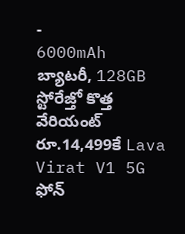-
6000mAh బ్యాటరీ, 128GB స్టోరేజ్తో కొత్త వేరియంట్ రూ.14,499కే Lava Virat V1 5G ఫోన్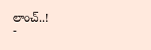లాంచ్..!
-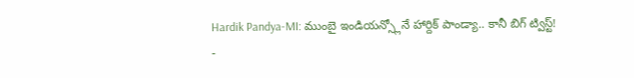Hardik Pandya-MI: ముంబై ఇండియన్స్లోనే హార్దిక్ పాండ్యా.. కానీ బిగ్ ట్విస్ట్!
-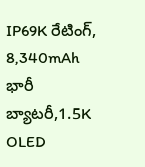IP69K రేటింగ్, 8,340mAh భారీ బ్యాటరీ,1.5K OLED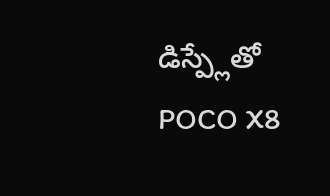డిస్ప్లేతో POCO X8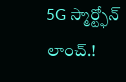5G స్మార్ట్ఫోన్ లాంచ్.!